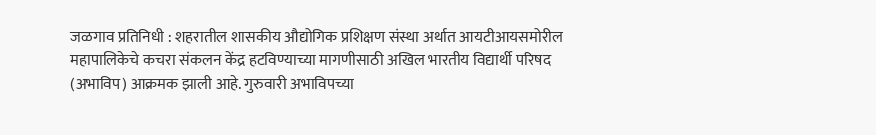जळगाव प्रतिनिधी : शहरातील शासकीय औद्योगिक प्रशिक्षण संस्था अर्थात आयटीआयसमोरील महापालिकेचे कचरा संकलन केंद्र हटविण्याच्या मागणीसाठी अखिल भारतीय विद्यार्थी परिषद (अभाविप) आक्रमक झाली आहे. गुरुवारी अभाविपच्या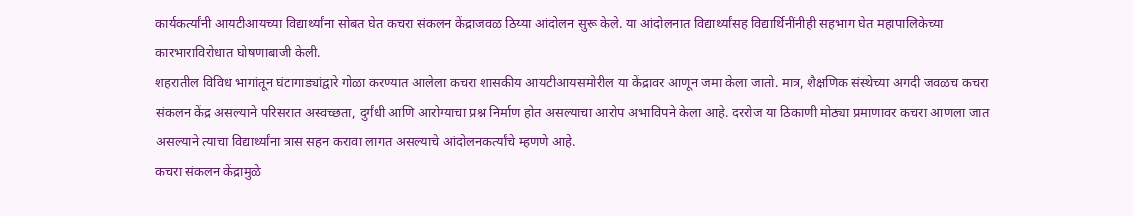कार्यकर्त्यांनी आयटीआयच्या विद्यार्थ्यांना सोबत घेत कचरा संकलन केंद्राजवळ ठिय्या आंदोलन सुरू केले. या आंदोलनात विद्यार्थ्यांसह विद्यार्थिनींनीही सहभाग घेत महापालिकेच्या कारभाराविरोधात घोषणाबाजी केली.
शहरातील विविध भागांतून घंटागाड्यांद्वारे गोळा करण्यात आलेला कचरा शासकीय आयटीआयसमोरील या केंद्रावर आणून जमा केला जातो. मात्र, शैक्षणिक संस्थेच्या अगदी जवळच कचरा संकलन केंद्र असल्याने परिसरात अस्वच्छता, दुर्गंधी आणि आरोग्याचा प्रश्न निर्माण होत असल्याचा आरोप अभाविपने केला आहे. दररोज या ठिकाणी मोठ्या प्रमाणावर कचरा आणला जात असल्याने त्याचा विद्यार्थ्यांना त्रास सहन करावा लागत असल्याचे आंदोलनकर्त्यांचे म्हणणे आहे.
कचरा संकलन केंद्रामुळे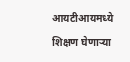आयटीआयमध्ये शिक्षण घेणाऱ्या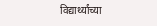विद्यार्थ्यांच्या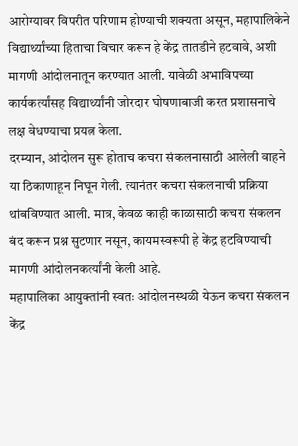आरोग्यावर विपरीत परिणाम होण्याची शक्यता असून, महापालिकेने विद्यार्थ्यांच्या हिताचा विचार करून हे केंद्र तातडीने हटवावे, अशी मागणी आंदोलनातून करण्यात आली. यावेळी अभाविपच्या कार्यकर्त्यांसह विद्यार्थ्यांनी जोरदार घोषणाबाजी करत प्रशासनाचे लक्ष वेधण्याचा प्रयत्न केला.
दरम्यान, आंदोलन सुरू होताच कचरा संकलनासाठी आलेली वाहने या ठिकाणाहून निघून गेली. त्यानंतर कचरा संकलनाची प्रक्रिया थांबविण्यात आली. मात्र, केवळ काही काळासाठी कचरा संकलन बंद करून प्रश्न सुटणार नसून, कायमस्वरूपी हे केंद्र हटविण्याची मागणी आंदोलनकर्त्यांनी केली आहे.
महापालिका आयुक्तांनी स्वतः आंदोलनस्थळी येऊन कचरा संकलन केंद्र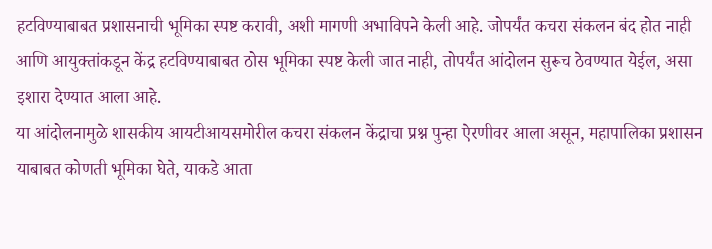हटविण्याबाबत प्रशासनाची भूमिका स्पष्ट करावी, अशी मागणी अभाविपने केली आहे. जोपर्यंत कचरा संकलन बंद होत नाही आणि आयुक्तांकडून केंद्र हटविण्याबाबत ठोस भूमिका स्पष्ट केली जात नाही, तोपर्यंत आंदोलन सुरूच ठेवण्यात येईल, असा इशारा देण्यात आला आहे.
या आंदोलनामुळे शासकीय आयटीआयसमोरील कचरा संकलन केंद्राचा प्रश्न पुन्हा ऐरणीवर आला असून, महापालिका प्रशासन याबाबत कोणती भूमिका घेते, याकडे आता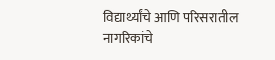विद्यार्थ्यांचे आणि परिसरातील नागरिकांचे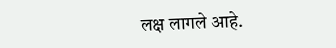लक्ष लागले आहे.